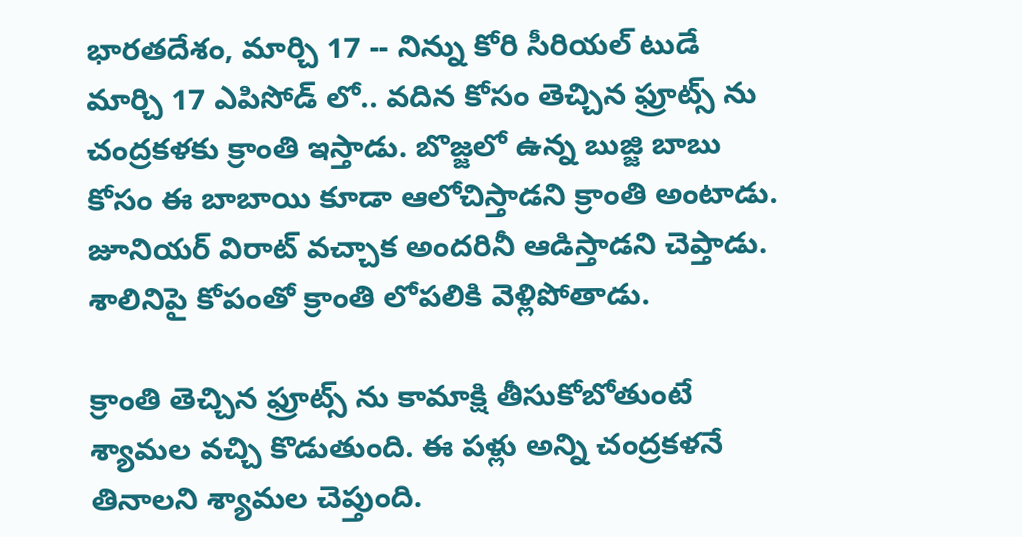భారతదేశం, మార్చి 17 -- నిన్ను కోరి సీరియల్ టుడే మార్చి 17 ఎపిసోడ్ లో.. వదిన కోసం తెచ్చిన ఫ్రూట్స్ ను చంద్రకళకు క్రాంతి ఇస్తాడు. బొజ్జలో ఉన్న బుజ్జి బాబు కోసం ఈ బాబాయి కూడా ఆలోచిస్తాడని క్రాంతి అంటాడు. జూనియర్ విరాట్ వచ్చాక అందరినీ ఆడిస్తాడని చెప్తాడు. శాలినిపై కోపంతో క్రాంతి లోపలికి వెళ్లిపోతాడు.

క్రాంతి తెచ్చిన ఫ్రూట్స్ ను కామాక్షి తీసుకోబోతుంటే శ్యామల వచ్చి కొడుతుంది. ఈ పళ్లు అన్ని చంద్రకళనే తినాలని శ్యామల చెప్తుంది.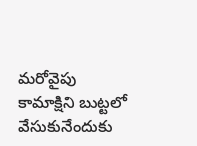మరోవైపు కామాక్షిని బుట్టలో వేసుకునేందుకు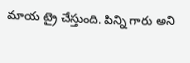మాయ ట్రై చేస్తుంది. పిన్ని గారు అని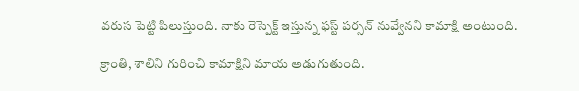వరుస పెట్టి పిలుస్తుంది. నాకు రెస్పెక్ట్ ఇస్తున్న ఫస్ట్ పర్సన్ నువ్వేనని కామాక్షి అంటుంది.

క్రాంతి, శాలిని గురించి కామాక్షిని మాయ అడుగుతుంది.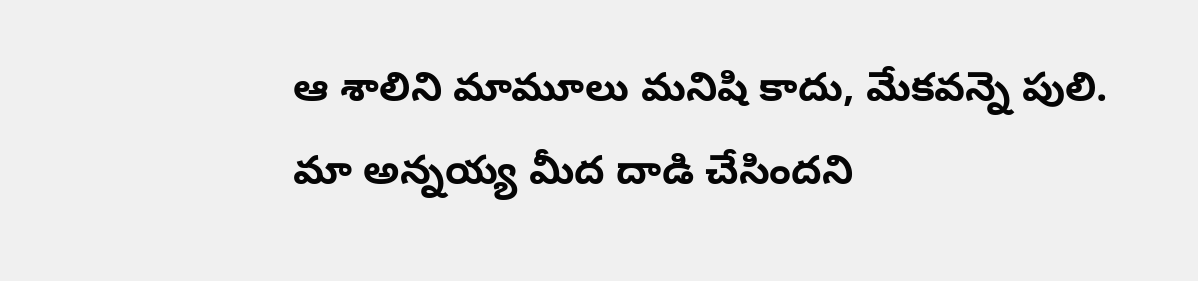ఆ శాలిని మామూలు మనిషి కాదు, మేకవన్నె పులి. మా అన్నయ్య మీద దాడి చేసిందని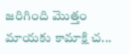జరిగింది మొత్తం మాయకు కామాక్షి చ...